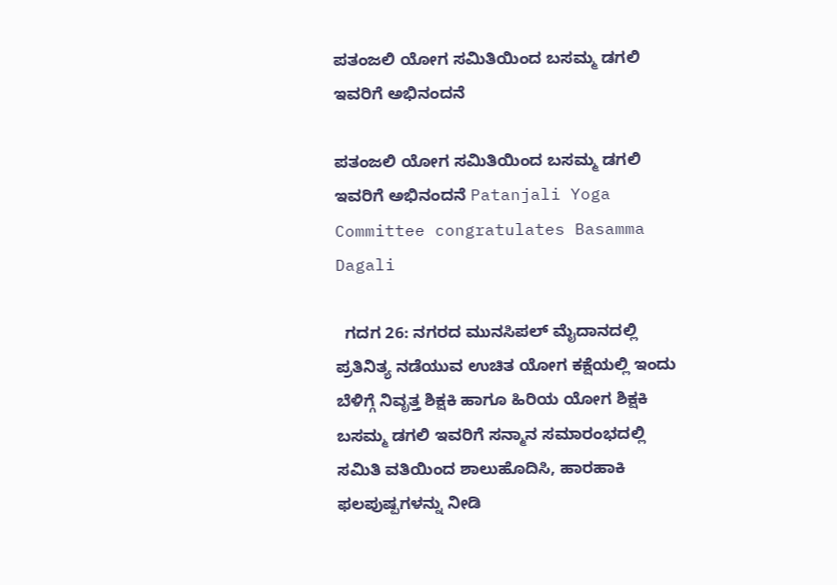ಪತಂಜಲಿ ಯೋಗ ಸಮಿತಿಯಿಂದ ಬಸಮ್ಮ ಡಗಲಿ ಇವರಿಗೆ ಅಭಿನಂದನೆ

ಪತಂಜಲಿ ಯೋಗ ಸಮಿತಿಯಿಂದ ಬಸಮ್ಮ ಡಗಲಿ ಇವರಿಗೆ ಅಭಿನಂದನೆ Patanjali Yoga Committee congratulates Basamma Dagali

  ಗದಗ 26: ನಗರದ ಮುನಸಿಪಲ್ ಮೈದಾನದಲ್ಲಿ ಪ್ರತಿನಿತ್ಯ ನಡೆಯುವ ಉಚಿತ ಯೋಗ ಕಕ್ಷೆಯಲ್ಲಿ ಇಂದು ಬೆಳಿಗ್ಗೆ ನಿವೃತ್ತ ಶಿಕ್ಷಕಿ ಹಾಗೂ ಹಿರಿಯ ಯೋಗ ಶಿಕ್ಷಕಿ ಬಸಮ್ಮ ಡಗಲಿ ಇವರಿಗೆ ಸನ್ಮಾನ ಸಮಾರಂಭದಲ್ಲಿ ಸಮಿತಿ ವತಿಯಿಂದ ಶಾಲುಹೊದಿಸಿ, ಹಾರಹಾಕಿ ಫಲಪುಷ್ಪಗಳನ್ನು ನೀಡಿ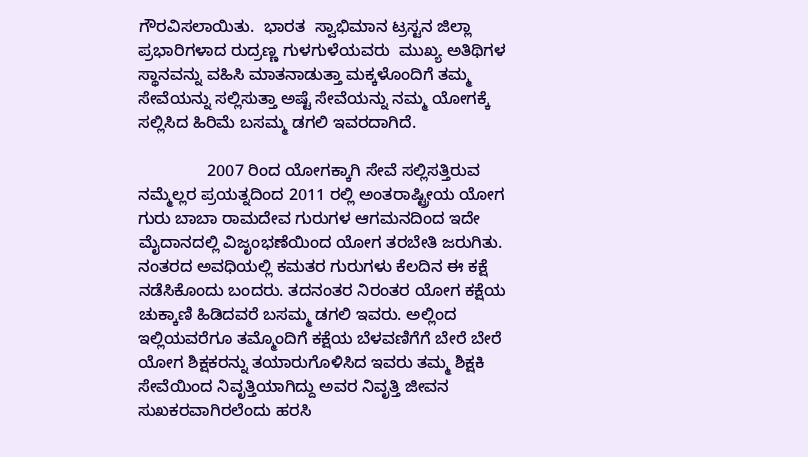ಗೌರವಿಸಲಾಯಿತು.  ಭಾರತ  ಸ್ವಾಭಿಮಾನ ಟ್ರಸ್ಟನ ಜಿಲ್ಲಾ ಪ್ರಭಾರಿಗಳಾದ ರುದ್ರಣ್ಣ ಗುಳಗುಳೆಯವರು  ಮುಖ್ಯ ಅತಿಥಿಗಳ ಸ್ಥಾನವನ್ನು ವಹಿಸಿ ಮಾತನಾಡುತ್ತಾ ಮಕ್ಕಳೊಂದಿಗೆ ತಮ್ಮ ಸೇವೆಯನ್ನು ಸಲ್ಲಿಸುತ್ತಾ ಅಷ್ಟೆ ಸೇವೆಯನ್ನು ನಮ್ಮ ಯೋಗಕ್ಕೆ ಸಲ್ಲಿಸಿದ ಹಿರಿಮೆ ಬಸಮ್ಮ ಡಗಲಿ ಇವರದಾಗಿದೆ.

               2007 ರಿಂದ ಯೋಗಕ್ಕಾಗಿ ಸೇವೆ ಸಲ್ಲಿಸತ್ತಿರುವ ನಮ್ಮೆಲ್ಲರ ಪ್ರಯತ್ನದಿಂದ 2011 ರಲ್ಲಿ ಅಂತರಾಷ್ಟ್ರೀಯ ಯೋಗ ಗುರು ಬಾಬಾ ರಾಮದೇವ ಗುರುಗಳ ಆಗಮನದಿಂದ ಇದೇ ಮೈದಾನದಲ್ಲಿ ವಿಜೃಂಭಣೆಯಿಂದ ಯೋಗ ತರಬೇತಿ ಜರುಗಿತು.  ನಂತರದ ಅವಧಿಯಲ್ಲಿ ಕಮತರ ಗುರುಗಳು ಕೆಲದಿನ ಈ ಕಕ್ಷೆ ನಡೆಸಿಕೊಂದು ಬಂದರು. ತದನಂತರ ನಿರಂತರ ಯೋಗ ಕಕ್ಷೆಯ ಚುಕ್ಕಾಣಿ ಹಿಡಿದವರೆ ಬಸಮ್ಮ ಡಗಲಿ ಇವರು. ಅಲ್ಲಿಂದ ಇಲ್ಲಿಯವರೆಗೂ ತಮ್ಮೊಂದಿಗೆ ಕಕ್ಷೆಯ ಬೆಳವಣಿಗೆಗೆ ಬೇರೆ ಬೇರೆ ಯೋಗ ಶಿಕ್ಷಕರನ್ನು ತಯಾರುಗೊಳಿಸಿದ ಇವರು ತಮ್ಮ ಶಿಕ್ಷಕಿ ಸೇವೆಯಿಂದ ನಿವೃತ್ತಿಯಾಗಿದ್ದು ಅವರ ನಿವೃತ್ತಿ ಜೀವನ ಸುಖಕರವಾಗಿರಲೆಂದು ಹರಸಿ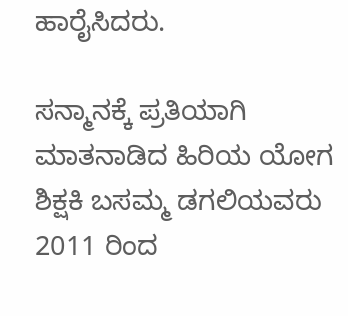ಹಾರೈಸಿದರು.

ಸನ್ಮಾನಕ್ಕೆ ಪ್ರತಿಯಾಗಿ ಮಾತನಾಡಿದ ಹಿರಿಯ ಯೋಗ ಶಿಕ್ಷಕಿ ಬಸಮ್ಮ ಡಗಲಿಯವರು 2011 ರಿಂದ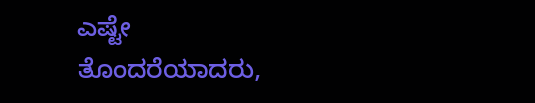ಎಷ್ಟೇ ತೊಂದರೆಯಾದರು,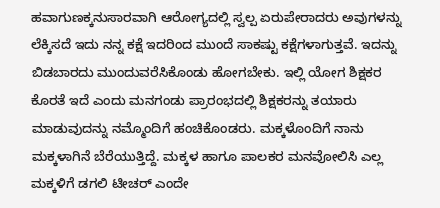ಹವಾಗುಣಕ್ಕನುಸಾರವಾಗಿ ಆರೋಗ್ಯದಲ್ಲಿ ಸ್ವಲ್ಪ ಏರುಪೇರಾದರು ಅವುಗಳನ್ನು ಲೆಕ್ಕಿಸದೆ ಇದು ನನ್ನ ಕಕ್ಷೆ ಇದರಿಂದ ಮುಂದೆ ಸಾಕಷ್ಟು ಕಕ್ಷೆಗಳಾಗುತ್ತವೆ. ಇದನ್ನು ಬಿಡಬಾರದು ಮುಂದುವರೆಸಿಕೊಂಡು ಹೋಗಬೇಕು. ಇಲ್ಲಿ ಯೋಗ ಶಿಕ್ಷಕರ ಕೊರತೆ ಇದೆ ಎಂದು ಮನಗಂಡು ಪ್ರಾರಂಭದಲ್ಲಿ ಶಿಕ್ಷಕರನ್ನು ತಯಾರು ಮಾಡುವುದನ್ನು ನಮ್ಮೊಂದಿಗೆ ಹಂಚಿಕೊಂಡರು. ಮಕ್ಕಳೊಂದಿಗೆ ನಾನು ಮಕ್ಕಳಾಗಿನೆ ಬೆರೆಯುತ್ತಿದ್ದೆ. ಮಕ್ಕಳ ಹಾಗೂ ಪಾಲಕರ ಮನವೋಲಿಸಿ ಎಲ್ಲ ಮಕ್ಕಳಿಗೆ ಡಗಲಿ ಟೀಚರ್ ಎಂದೇ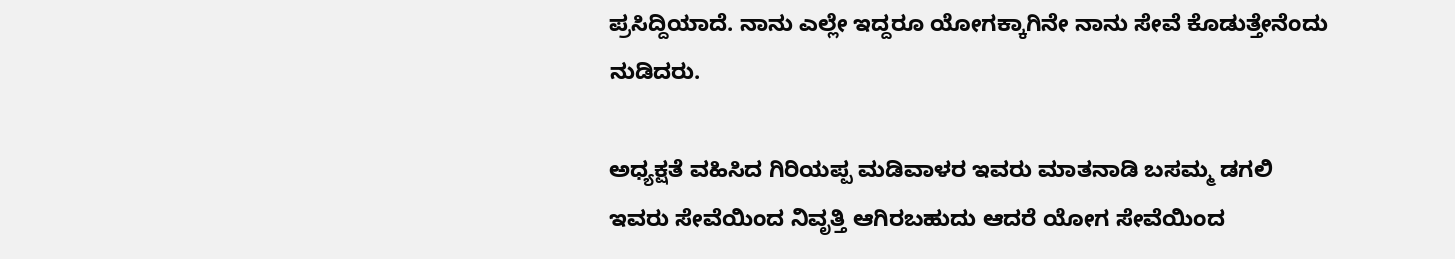ಪ್ರಸಿದ್ದಿಯಾದೆ. ನಾನು ಎಲ್ಲೇ ಇದ್ದರೂ ಯೋಗಕ್ಕಾಗಿನೇ ನಾನು ಸೇವೆ ಕೊಡುತ್ತೇನೆಂದು ನುಡಿದರು.

ಅಧ್ಯಕ್ಷತೆ ವಹಿಸಿದ ಗಿರಿಯಪ್ಪ ಮಡಿವಾಳರ ಇವರು ಮಾತನಾಡಿ ಬಸಮ್ಮ ಡಗಲಿ ಇವರು ಸೇವೆಯಿಂದ ನಿವೃತ್ತಿ ಆಗಿರಬಹುದು ಆದರೆ ಯೋಗ ಸೇವೆಯಿಂದ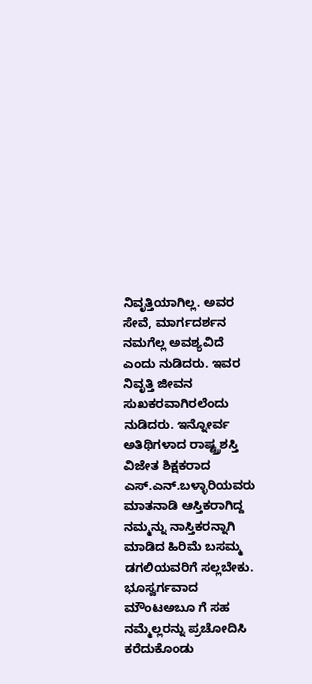ನಿವೃತ್ತಿಯಾಗಿಲ್ಲ. ಅವರ ಸೇವೆ, ಮಾರ್ಗದರ್ಶನ ನಮಗೆಲ್ಲ ಅವಶ್ಯವಿದೆ ಎಂದು ನುಡಿದರು. ಇವರ ನಿವೃತ್ತಿ ಜೀವನ ಸುಖಕರವಾಗಿರಲೆಂದು ನುಡಿದರು. ಇನ್ನೋರ್ವ ಅತಿಥಿಗಳಾದ ರಾಷ್ಟ್ರ‍್ರಶಸ್ತಿ ವಿಜೇತ ಶಿಕ್ಷಕರಾದ ಎಸ್‌.ಎನ್‌.ಬಳ್ಳಾರಿಯವರು ಮಾತನಾಡಿ ಆಸ್ತಿಕರಾಗಿದ್ದ ನಮ್ಮನ್ನು ನಾಸ್ತಿಕರನ್ನಾಗಿ ಮಾಡಿದ ಹಿರಿಮೆ ಬಸಮ್ಮ ಡಗಲಿಯವರಿಗೆ ಸಲ್ಲಬೇಕು. ಭೂಸ್ವರ್ಗವಾದ ಮೌಂಟಅಬೂ ಗೆ ಸಹ ನಮ್ಮೆಲ್ಲರನ್ನು ಪ್ರಚೋದಿಸಿ ಕರೆದುಕೊಂಡು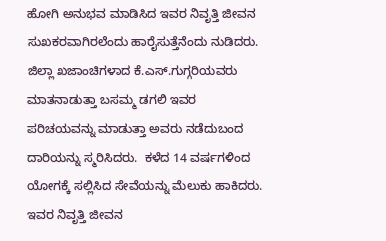ಹೋಗಿ ಅನುಭವ ಮಾಡಿಸಿದ ಇವರ ನಿವೃತ್ತಿ ಜೀವನ ಸುಖಕರವಾಗಿರಲೆಂದು ಹಾರೈಸುತ್ತೆನೆಂದು ನುಡಿದರು. ಜಿಲ್ಲಾ ಖಜಾಂಚಿಗಳಾದ ಕೆ.ಎಸ್‌.ಗುಗ್ಗರಿಯವರು ಮಾತನಾಡುತ್ತಾ ಬಸಮ್ಮ ಡಗಲಿ ಇವರ ಪರಿಚಯವನ್ನು ಮಾಡುತ್ತಾ ಅವರು ನಡೆದುಬಂದ ದಾರಿಯನ್ನು ಸ್ಮರಿಸಿದರು.  ಕಳೆದ 14 ವರ್ಷಗಳಿಂದ ಯೋಗಕ್ಕೆ ಸಲ್ಲಿಸಿದ ಸೇವೆಯನ್ನು ಮೆಲುಕು ಹಾಕಿದರು. ಇವರ ನಿವೃತ್ತಿ ಜೀವನ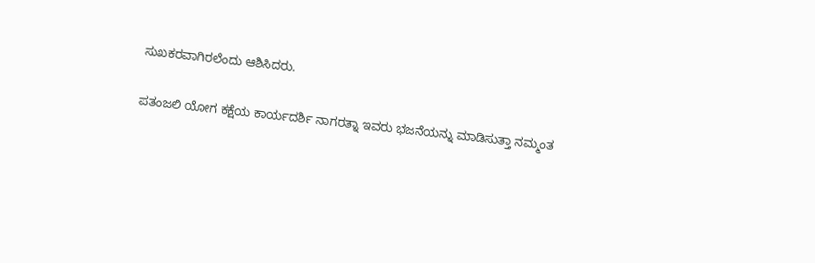ಸುಖಕರವಾಗಿರಲೆಂದು ಆಶಿಸಿದರು.

ಪತಂಜಲಿ ಯೋಗ ಕಕ್ಷೆಯ ಕಾರ್ಯದರ್ಶಿ ನಾಗರತ್ನಾ ಇವರು ಭಜನೆಯನ್ನು ಮಾಡಿಸುತ್ತಾ ನಮ್ಮಂತ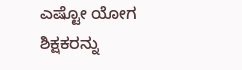ಎಷ್ಟೋ ಯೋಗ ಶಿಕ್ಷಕರನ್ನು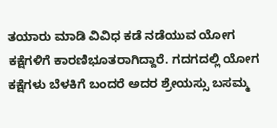ತಯಾರು ಮಾಡಿ ವಿವಿಧ ಕಡೆ ನಡೆಯುವ ಯೋಗ ಕಕ್ಷೆಗಳಿಗೆ ಕಾರಣಿಭೂತರಾಗಿದ್ದಾರೆ. ಗದಗದಲ್ಲಿ ಯೋಗ ಕಕ್ಷೆಗಳು ಬೆಳಕಿಗೆ ಬಂದರೆ ಅದರ ಶ್ರೇಯಸ್ಸು ಬಸಮ್ಮ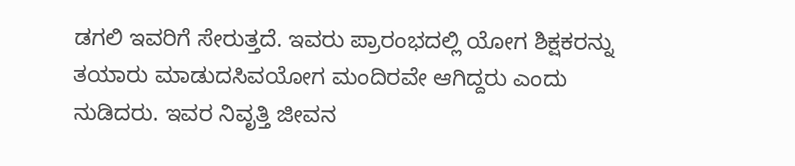ಡಗಲಿ ಇವರಿಗೆ ಸೇರುತ್ತದೆ. ಇವರು ಪ್ರಾರಂಭದಲ್ಲಿ ಯೋಗ ಶಿಕ್ಷಕರನ್ನು ತಯಾರು ಮಾಡುದಸಿವಯೋಗ ಮಂದಿರವೇ ಆಗಿದ್ದರು ಎಂದು ನುಡಿದರು. ಇವರ ನಿವೃತ್ತಿ ಜೀವನ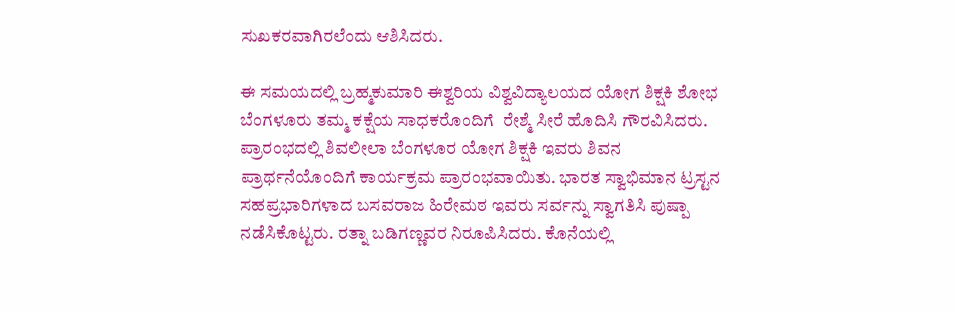ಸುಖಕರವಾಗಿರಲೆಂದು ಆಶಿಸಿದರು.

ಈ ಸಮಯದಲ್ಲಿ ಬ್ರಹ್ಮಕುಮಾರಿ ಈಶ್ವರಿಯ ವಿಶ್ವವಿದ್ಯಾಲಯದ ಯೋಗ ಶಿಕ್ಷಕಿ ಶೋಭ ಬೆಂಗಳೂರು ತಮ್ಮ ಕಕ್ಷೆಯ ಸಾಧಕರೊಂದಿಗೆ  ರೇಶ್ಮೆ ಸೀರೆ ಹೊದಿಸಿ ಗೌರವಿಸಿದರು. ಪ್ರಾರಂಭದಲ್ಲಿ ಶಿವಲೀಲಾ ಬೆಂಗಳೂರ ಯೋಗ ಶಿಕ್ಷಕಿ ಇವರು ಶಿವನ ಪ್ರಾರ್ಥನೆಯೊಂದಿಗೆ ಕಾರ್ಯಕ್ರಮ ಪ್ರಾರಂಭವಾಯಿತು. ಭಾರತ ಸ್ವಾಭಿಮಾನ ಟ್ರಸ್ಟನ ಸಹಪ್ರಭಾರಿಗಳಾದ ಬಸವರಾಜ ಹಿರೇಮಠ ಇವರು ಸರ್ವನ್ನು ಸ್ವಾಗತಿಸಿ ಪುಷ್ಪಾ ನಡೆಸಿಕೊಟ್ಟರು. ರತ್ನಾ ಬಡಿಗಣ್ಣವರ ನಿರೂಪಿಸಿದರು. ಕೊನೆಯಲ್ಲಿ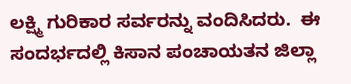ಲಕ್ಷ್ಮಿ ಗುರಿಕಾರ ಸರ್ವರನ್ನು ವಂದಿಸಿದರು.  ಈ ಸಂದರ್ಭದಲ್ಲಿ ಕಿಸಾನ ಪಂಚಾಯತನ ಜಿಲ್ಲಾ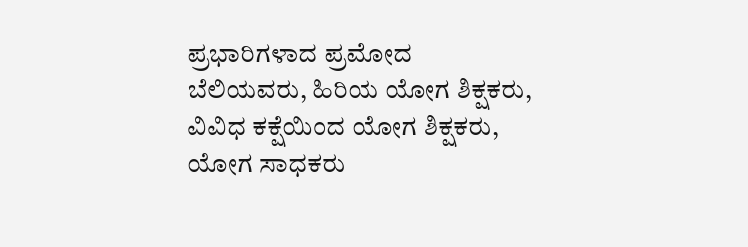ಪ್ರಭಾರಿಗಳಾದ ಪ್ರಮೋದ ಬೆಲಿಯವರು, ಹಿರಿಯ ಯೋಗ ಶಿಕ್ಷಕರು, ವಿವಿಧ ಕಕ್ಷೆಯಿಂದ ಯೋಗ ಶಿಕ್ಷಕರು, ಯೋಗ ಸಾಧಕರು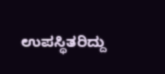ಉಪಸ್ಥಿತರಿದ್ದು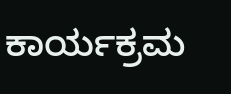ಕಾರ್ಯಕ್ರಮ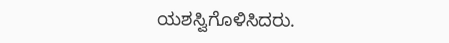ಯಶಸ್ವಿಗೊಳಿಸಿದರು.